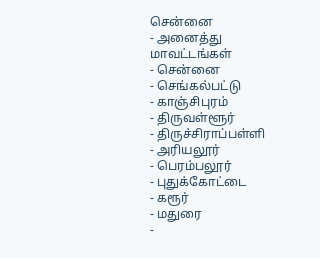சென்னை
- அனைத்து மாவட்டங்கள்
- சென்னை
- செங்கல்பட்டு
- காஞ்சிபுரம்
- திருவள்ளூர்
- திருச்சிராப்பள்ளி
- அரியலூர்
- பெரம்பலூர்
- புதுக்கோட்டை
- கரூர்
- மதுரை
-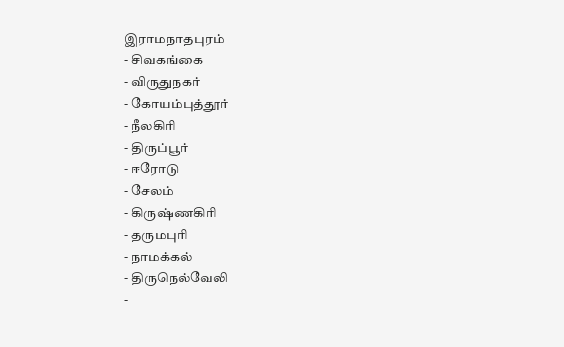இராமநாதபுரம்
- சிவகங்கை
- விருதுநகர்
- கோயம்புத்தூர்
- நீலகிரி
- திருப்பூர்
- ஈரோடு
- சேலம்
- கிருஷ்ணகிரி
- தருமபுரி
- நாமக்கல்
- திருநெல்வேலி
-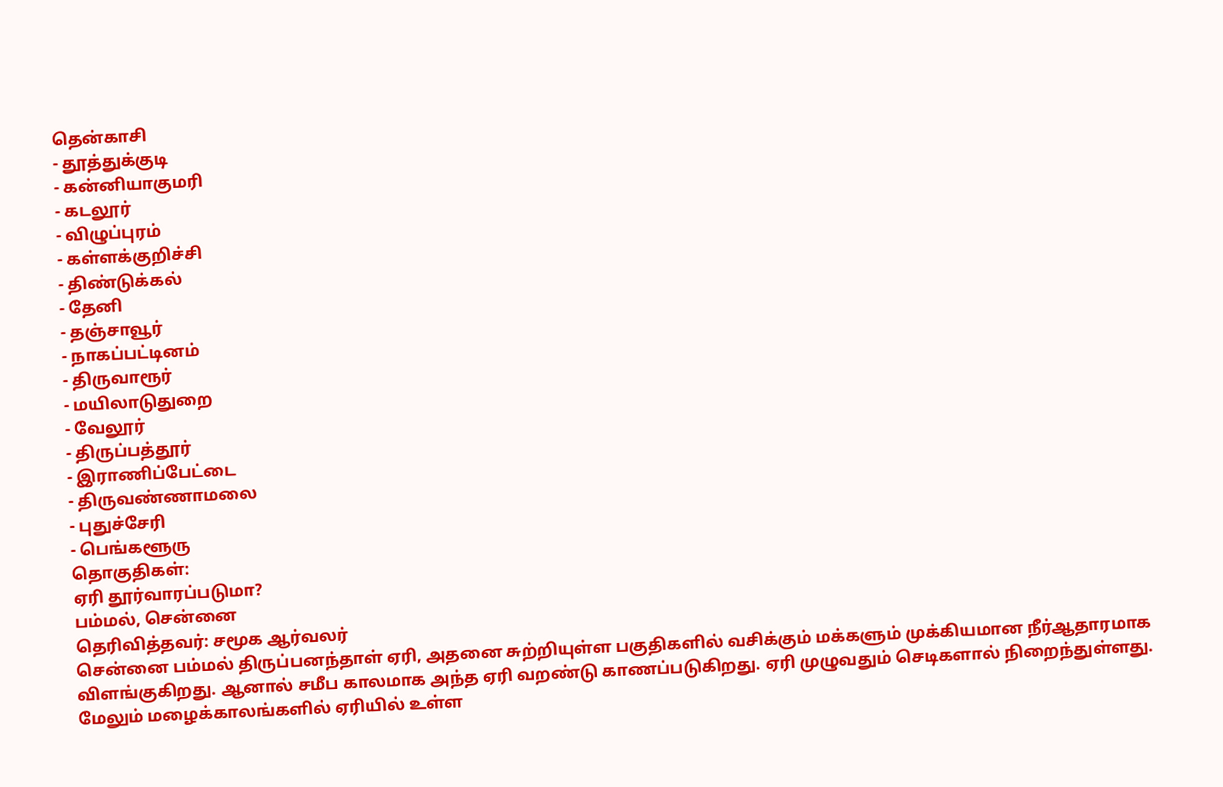தென்காசி
- தூத்துக்குடி
- கன்னியாகுமரி
- கடலூர்
- விழுப்புரம்
- கள்ளக்குறிச்சி
- திண்டுக்கல்
- தேனி
- தஞ்சாவூர்
- நாகப்பட்டினம்
- திருவாரூர்
- மயிலாடுதுறை
- வேலூர்
- திருப்பத்தூர்
- இராணிப்பேட்டை
- திருவண்ணாமலை
- புதுச்சேரி
- பெங்களூரு
தொகுதிகள்:
ஏரி தூர்வாரப்படுமா?
பம்மல், சென்னை
தெரிவித்தவர்: சமூக ஆர்வலர்
சென்னை பம்மல் திருப்பனந்தாள் ஏரி, அதனை சுற்றியுள்ள பகுதிகளில் வசிக்கும் மக்களும் முக்கியமான நீர்ஆதாரமாக விளங்குகிறது. ஆனால் சமீப காலமாக அந்த ஏரி வறண்டு காணப்படுகிறது. ஏரி முழுவதும் செடிகளால் நிறைந்துள்ளது. மேலும் மழைக்காலங்களில் ஏரியில் உள்ள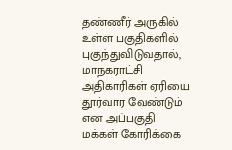தண்ணீர் அருகில் உள்ள பகுதிகளில் புகுந்துவிடுவதால், மாநகராட்சி அதிகாரிகள் ஏரியை தூர்வார வேண்டும் என அப்பகுதி மக்கள் கோரிக்கை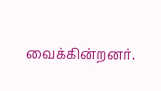வைக்கின்றனர்.